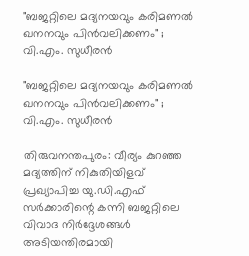"ബജറ്റിലെ മദ്യനയവും കരിമണൽ ഖനനവും പിൻവലിക്കണം" ; വി.എം. സുധീരൻ

"ബജറ്റിലെ മദ്യനയവും കരിമണൽ ഖനനവും പിൻവലിക്കണം" ;  വി.എം. സുധീരൻ

തിരുവനന്തപുരം: വീര്യം കുറഞ്ഞ മദ്യത്തിന് നികുതിയിളവ് പ്രഖ്യാപിച്ച യു.ഡി.എഫ് സർക്കാരിന്റെ കന്നി ബജറ്റിലെ വിവാദ നിർദ്ദേശങ്ങൾ അടിയന്തിരമായി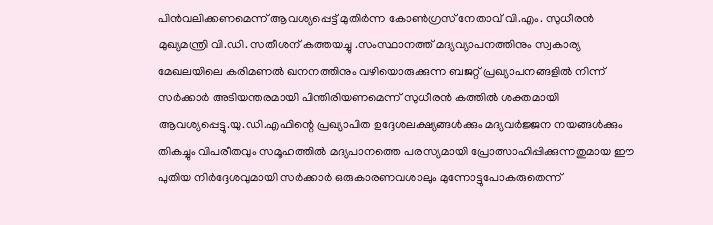പിൻവലിക്കണമെന്ന് ആവശ്യപ്പെട്ട് മുതിർന്ന കോൺഗ്രസ് നേതാവ് വി.എം. സുധീരൻ മുഖ്യമന്ത്രി വി.ഡി. സതീശന് കത്തയച്ചു .സംസ്ഥാനത്ത് മദ്യവ്യാപനത്തിനും സ്വകാര്യ മേഖലയിലെ കരിമണൽ ഖനനത്തിനും വഴിയൊരുക്കുന്ന ബജറ്റ് പ്രഖ്യാപനങ്ങളിൽ നിന്ന് സർക്കാർ അടിയന്തരമായി പിന്തിരിയണമെന്ന് സുധീരൻ കത്തിൽ ശക്തമായി ആവശ്യപ്പെട്ടു.യു.ഡി.എഫിന്റെ പ്രഖ്യാപിത ഉദ്ദേശലക്ഷ്യങ്ങൾക്കും മദ്യവർജ്ജന നയങ്ങൾക്കും തികച്ചും വിപരീതവും സമൂഹത്തിൽ മദ്യപാനത്തെ പരസ്യമായി പ്രോത്സാഹിപ്പിക്കുന്നതുമായ ഈ പുതിയ നിർദ്ദേശവുമായി സർക്കാർ ഒരുകാരണവശാലും മുന്നോട്ടുപോകരുതെന്ന്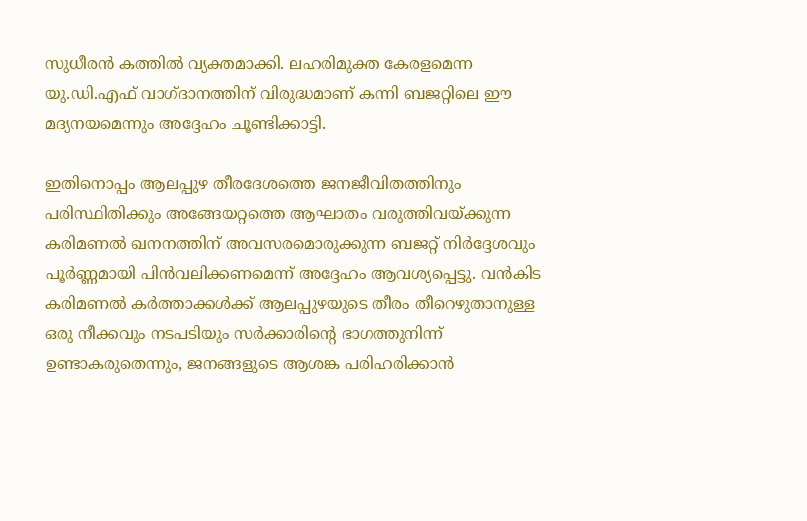സുധീരൻ കത്തിൽ വ്യക്തമാക്കി. ലഹരിമുക്ത കേരളമെന്ന യു.ഡി.എഫ് വാഗ്ദാനത്തിന് വിരുദ്ധമാണ് കന്നി ബജറ്റിലെ ഈ മദ്യനയമെന്നും അദ്ദേഹം ചൂണ്ടിക്കാട്ടി.

ഇതിനൊപ്പം ആലപ്പുഴ തീരദേശത്തെ ജനജീവിതത്തിനും പരിസ്ഥിതിക്കും അങ്ങേയറ്റത്തെ ആഘാതം വരുത്തിവയ്ക്കുന്ന കരിമണൽ ഖനനത്തിന് അവസരമൊരുക്കുന്ന ബജറ്റ് നിർദ്ദേശവും പൂർണ്ണമായി പിൻവലിക്കണമെന്ന് അദ്ദേഹം ആവശ്യപ്പെട്ടു. വൻകിട കരിമണൽ കർത്താക്കൾക്ക് ആലപ്പുഴയുടെ തീരം തീറെഴുതാനുള്ള ഒരു നീക്കവും നടപടിയും സർക്കാരിന്റെ ഭാഗത്തുനിന്ന് ഉണ്ടാകരുതെന്നും, ജനങ്ങളുടെ ആശങ്ക പരിഹരിക്കാൻ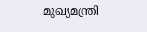മുഖ്യമന്ത്രി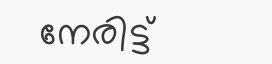നേരിട്ട്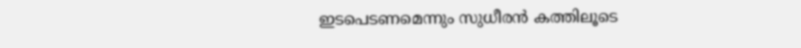ഇടപെടണമെന്നും സുധീരൻ കത്തിലൂടെ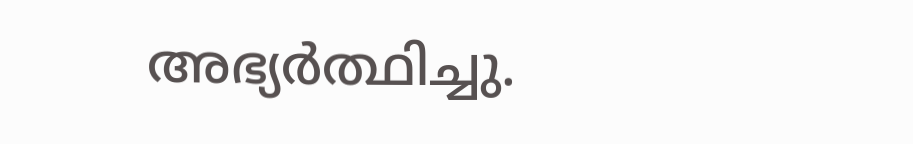അഭ്യർത്ഥിച്ചു.